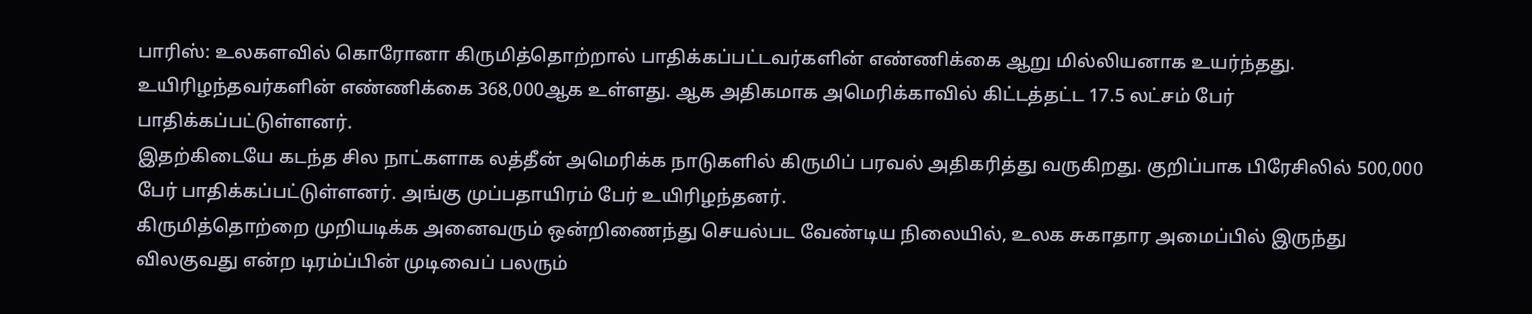பாரிஸ்: உலகளவில் கொரோனா கிருமித்தொற்றால் பாதிக்கப்பட்டவர்களின் எண்ணிக்கை ஆறு மில்லியனாக உயர்ந்தது.
உயிரிழந்தவர்களின் எண்ணிக்கை 368,000ஆக உள்ளது. ஆக அதிகமாக அமெரிக்காவில் கிட்டத்தட்ட 17.5 லட்சம் பேர் பாதிக்கப்பட்டுள்ளனர்.
இதற்கிடையே கடந்த சில நாட்களாக லத்தீன் அமெரிக்க நாடுகளில் கிருமிப் பரவல் அதிகரித்து வருகிறது. குறிப்பாக பிரேசிலில் 500,000 பேர் பாதிக்கப்பட்டுள்ளனர். அங்கு முப்பதாயிரம் பேர் உயிரிழந்தனர்.
கிருமித்தொற்றை முறியடிக்க அனைவரும் ஒன்றிணைந்து செயல்பட வேண்டிய நிலையில், உலக சுகாதார அமைப்பில் இருந்து விலகுவது என்ற டிரம்ப்பின் முடிவைப் பலரும்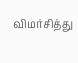விமர்சித்து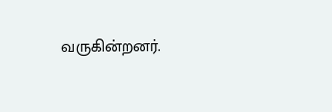வருகின்றனர்.